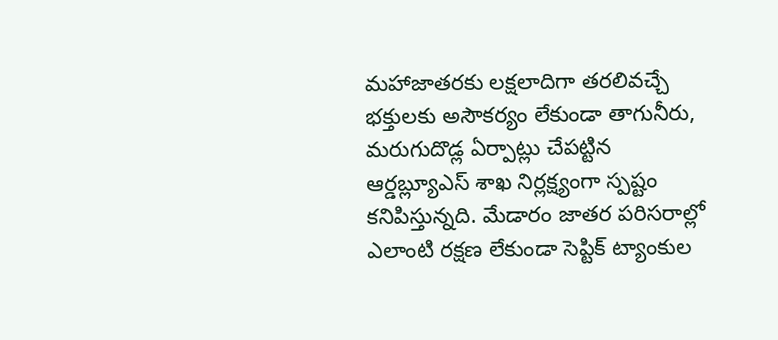మహాజాతరకు లక్షలాదిగా తరలివచ్చే భక్తులకు అసౌకర్యం లేకుండా తాగునీరు, మరుగుదొడ్ల ఏర్పాట్లు చేపట్టిన ఆర్డబ్ల్యూఎస్ శాఖ నిర్లక్ష్యంగా స్పష్టం కనిపిస్తున్నది. మేడారం జాతర పరిసరాల్లో ఎలాంటి రక్షణ లేకుండా సెప్టిక్ ట్యాంకుల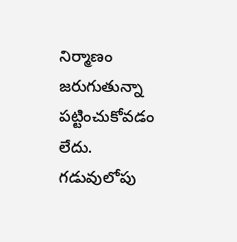నిర్మాణం జరుగుతున్నా పట్టించుకోవడం లేదు. గడువులోపు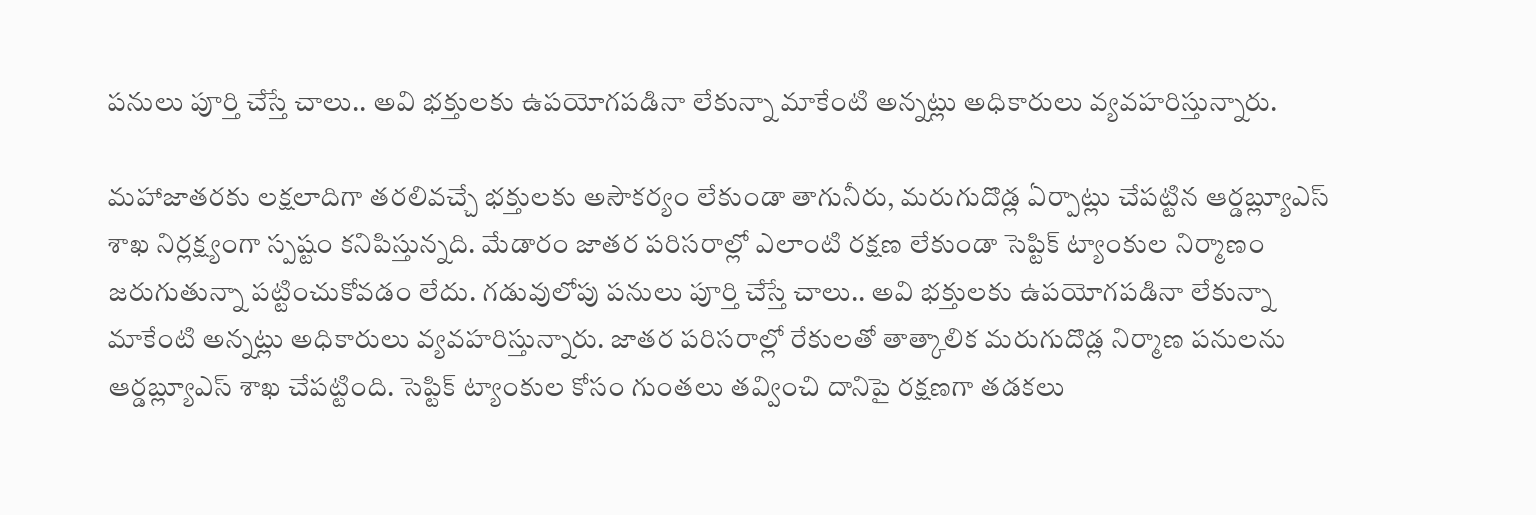పనులు పూర్తి చేస్తే చాలు.. అవి భక్తులకు ఉపయోగపడినా లేకున్నా మాకేంటి అన్నట్లు అధికారులు వ్యవహరిస్తున్నారు.

మహాజాతరకు లక్షలాదిగా తరలివచ్చే భక్తులకు అసౌకర్యం లేకుండా తాగునీరు, మరుగుదొడ్ల ఏర్పాట్లు చేపట్టిన ఆర్డబ్ల్యూఎస్ శాఖ నిర్లక్ష్యంగా స్పష్టం కనిపిస్తున్నది. మేడారం జాతర పరిసరాల్లో ఎలాంటి రక్షణ లేకుండా సెప్టిక్ ట్యాంకుల నిర్మాణం జరుగుతున్నా పట్టించుకోవడం లేదు. గడువులోపు పనులు పూర్తి చేస్తే చాలు.. అవి భక్తులకు ఉపయోగపడినా లేకున్నా మాకేంటి అన్నట్లు అధికారులు వ్యవహరిస్తున్నారు. జాతర పరిసరాల్లో రేకులతో తాత్కాలిక మరుగుదొడ్ల నిర్మాణ పనులను ఆర్డబ్ల్యూఎస్ శాఖ చేపట్టింది. సెప్టిక్ ట్యాంకుల కోసం గుంతలు తవ్వించి దానిపై రక్షణగా తడకలు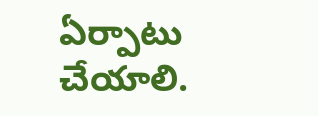ఏర్పాటు చేయాలి.